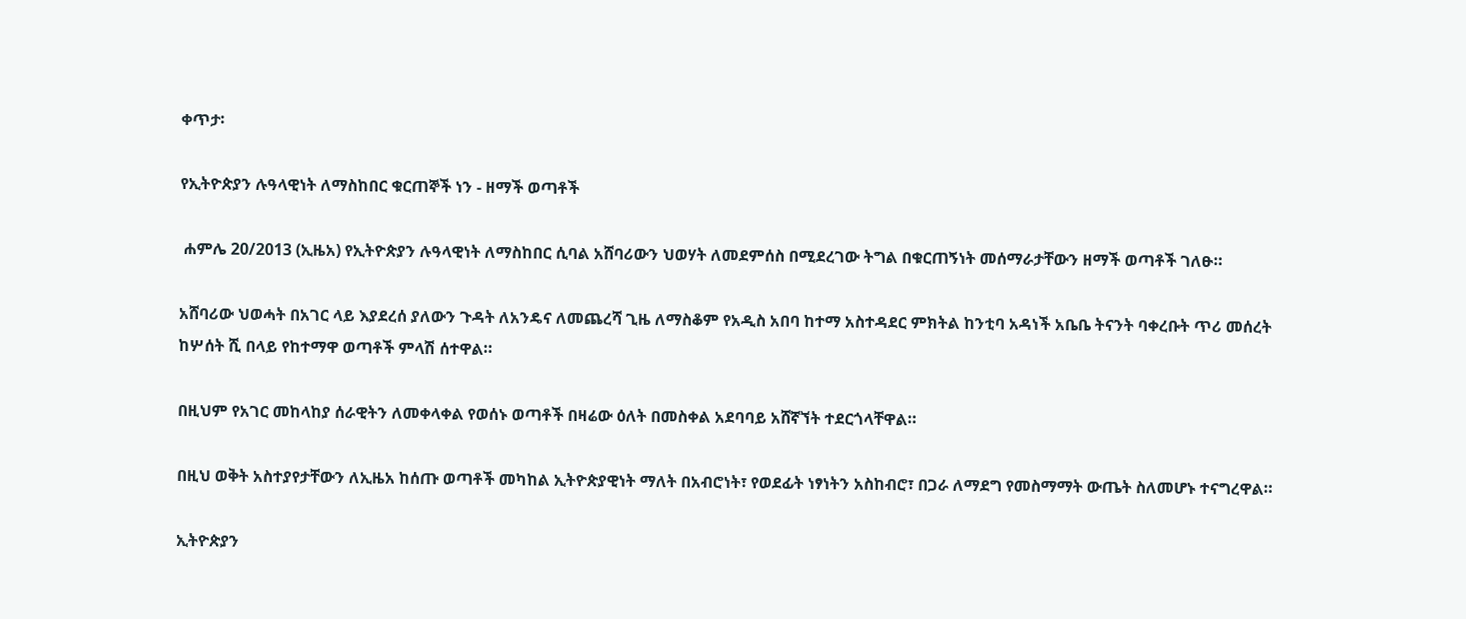ቀጥታ፡

የኢትዮጵያን ሉዓላዊነት ለማስከበር ቁርጠኞች ነን - ዘማች ወጣቶች

 ሐምሌ 20/2013 (ኢዜአ) የኢትዮጵያን ሉዓላዊነት ለማስከበር ሲባል አሸባሪውን ህወሃት ለመደምሰስ በሚደረገው ትግል በቁርጠኝነት መሰማራታቸውን ዘማች ወጣቶች ገለፁ።

አሸባሪው ህወሓት በአገር ላይ እያደረሰ ያለውን ጉዳት ለአንዴና ለመጨረሻ ጊዜ ለማስቆም የአዲስ አበባ ከተማ አስተዳደር ምክትል ከንቲባ አዳነች አቤቤ ትናንት ባቀረቡት ጥሪ መሰረት ከሦሰት ሺ በላይ የከተማዋ ወጣቶች ምላሽ ሰተዋል።

በዚህም የአገር መከላከያ ሰራዊትን ለመቀላቀል የወሰኑ ወጣቶች በዛሬው ዕለት በመስቀል አደባባይ አሸኛኘት ተደርጎላቸዋል።

በዚህ ወቅት አስተያየታቸውን ለኢዜአ ከሰጡ ወጣቶች መካከል ኢትዮጵያዊነት ማለት በአብሮነት፣ የወደፊት ነፃነትን አስከብሮ፣ በጋራ ለማደግ የመስማማት ውጤት ስለመሆኑ ተናግረዋል።

ኢትዮጵያን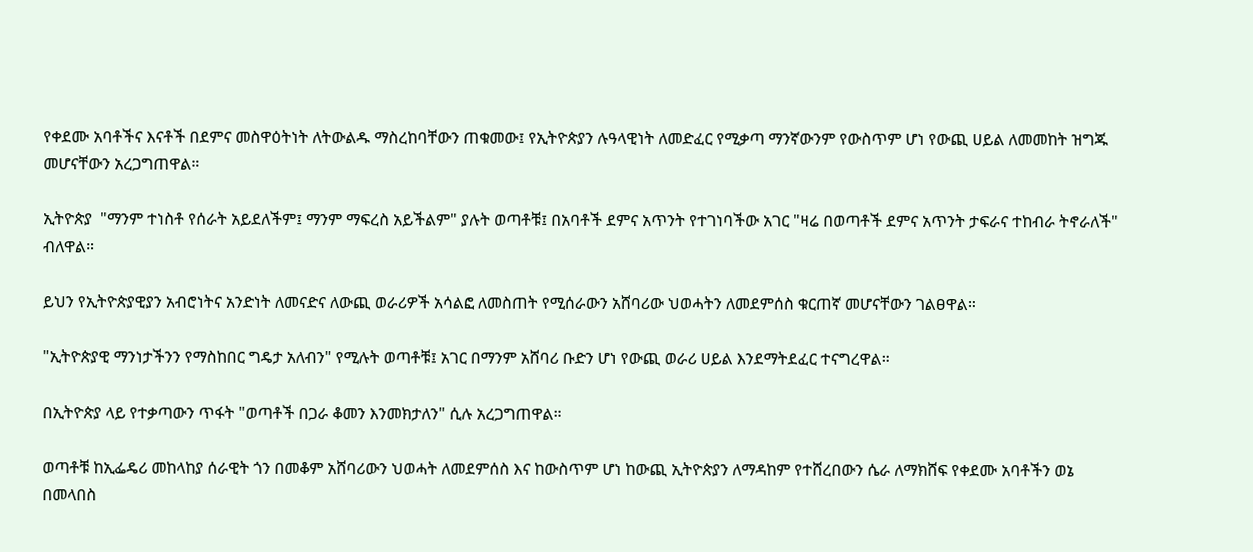የቀደሙ አባቶችና እናቶች በደምና መስዋዕትነት ለትውልዱ ማስረከባቸውን ጠቁመው፤ የኢትዮጵያን ሉዓላዊነት ለመድፈር የሚቃጣ ማንኛውንም የውስጥም ሆነ የውጪ ሀይል ለመመከት ዝግጁ መሆናቸውን አረጋግጠዋል።

ኢትዮጵያ  "ማንም ተነስቶ የሰራት አይደለችም፤ ማንም ማፍረስ አይችልም" ያሉት ወጣቶቹ፤ በአባቶች ደምና አጥንት የተገነባችው አገር "ዛሬ በወጣቶች ደምና አጥንት ታፍራና ተከብራ ትኖራለች" ብለዋል።

ይህን የኢትዮጵያዊያን አብሮነትና አንድነት ለመናድና ለውጪ ወራሪዎች አሳልፎ ለመስጠት የሚሰራውን አሸባሪው ህወሓትን ለመደምሰስ ቁርጠኛ መሆናቸውን ገልፀዋል።

"ኢትዮጵያዊ ማንነታችንን የማስከበር ግዴታ አለብን" የሚሉት ወጣቶቹ፤ አገር በማንም አሸባሪ ቡድን ሆነ የውጪ ወራሪ ሀይል እንደማትደፈር ተናግረዋል።

በኢትዮጵያ ላይ የተቃጣውን ጥፋት "ወጣቶች በጋራ ቆመን እንመክታለን" ሲሉ አረጋግጠዋል።

ወጣቶቹ ከኢፌዴሪ መከላከያ ሰራዊት ጎን በመቆም አሸባሪውን ህወሓት ለመደምሰስ እና ከውስጥም ሆነ ከውጪ ኢትዮጵያን ለማዳከም የተሸረበውን ሴራ ለማክሸፍ የቀደሙ አባቶችን ወኔ በመላበስ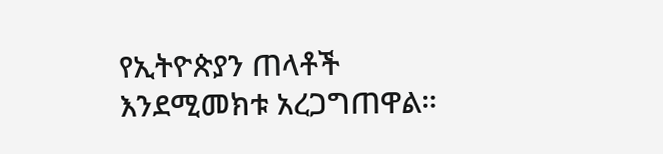የኢትዮጵያን ጠላቶች እንደሚመክቱ አረጋግጠዋል።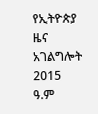የኢትዮጵያ ዜና አገልግሎት
2015
ዓ.ም